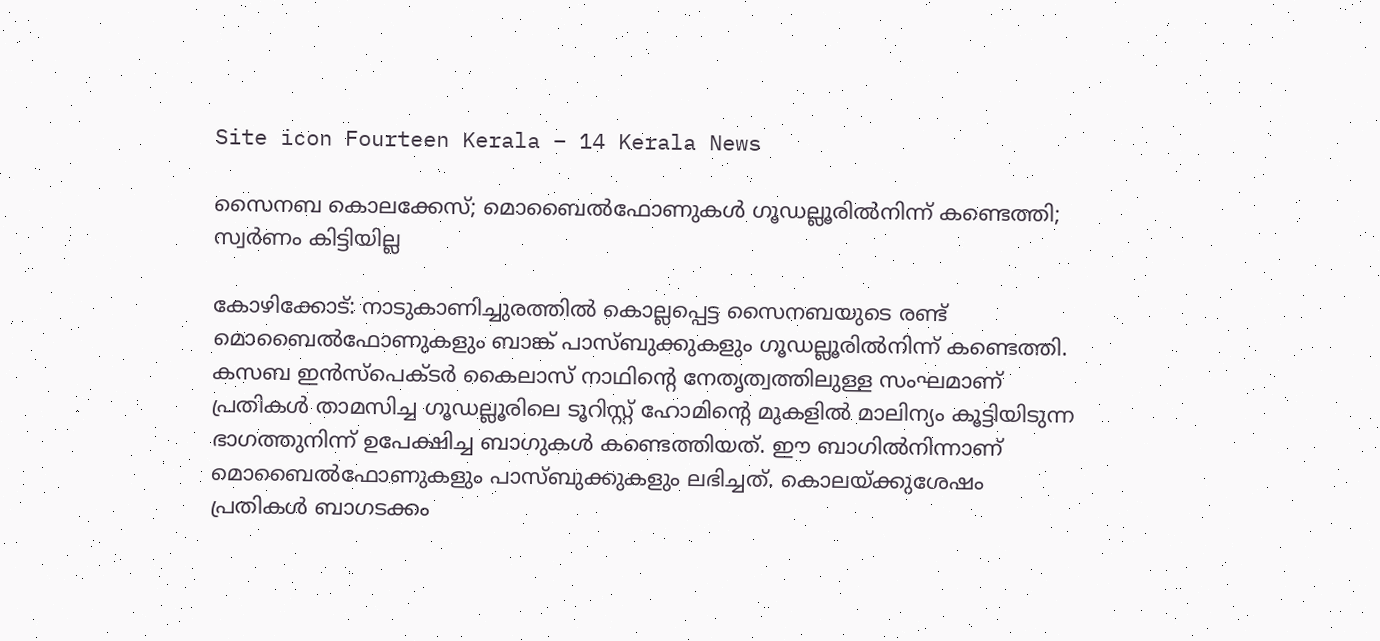Site icon Fourteen Kerala – 14 Kerala News

സൈനബ കൊലക്കേസ്‌; മൊബൈൽഫോണുകൾ ഗൂഡല്ലൂരിൽനിന്ന് കണ്ടെത്തി; സ്വർണം കിട്ടിയില്ല

കോഴിക്കോട്: നാടുകാണിച്ചുരത്തില്‍ കൊല്ലപ്പെട്ട സൈനബയുടെ രണ്ട് മൊബൈല്‍ഫോണുകളും ബാങ്ക് പാസ്ബുക്കുകളും ഗൂഡല്ലൂരില്‍നിന്ന് കണ്ടെത്തി.
കസബ ഇന്‍സ്‌പെക്ടര്‍ കൈലാസ് നാഥിന്റെ നേതൃത്വത്തിലുള്ള സംഘമാണ് പ്രതികള്‍ താമസിച്ച ഗൂഡല്ലൂരിലെ ടൂറിസ്റ്റ് ഹോമിന്റെ മുകളില്‍ മാലിന്യം കൂട്ടിയിടുന്ന ഭാഗത്തുനിന്ന് ഉപേക്ഷിച്ച ബാഗുകള്‍ കണ്ടെത്തിയത്. ഈ ബാഗില്‍നിന്നാണ് മൊബൈല്‍ഫോണുകളും പാസ്ബുക്കുകളും ലഭിച്ചത്. കൊലയ്ക്കുശേഷം പ്രതികള്‍ ബാഗടക്കം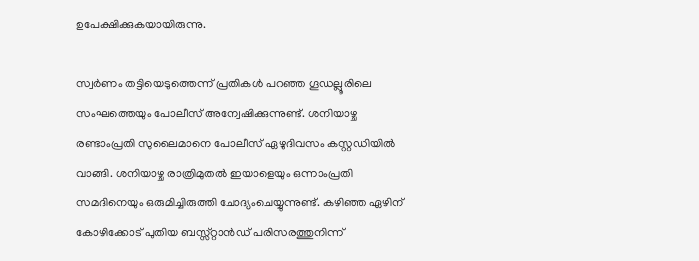ഉപേക്ഷിക്കുകയായിരുന്നു.

സ്വര്‍ണം തട്ടിയെടുത്തെന്ന് പ്രതികള്‍ പറഞ്ഞ ഗൂഡല്ലൂരിലെ സംഘത്തെയും പോലീസ് അന്വേഷിക്കുന്നുണ്ട്. ശനിയാഴ്ച രണ്ടാംപ്രതി സുലൈമാനെ പോലീസ് ഏഴുദിവസം കസ്റ്റഡിയില്‍ വാങ്ങി. ശനിയാഴ്ച രാത്രിമുതല്‍ ഇയാളെയും ഒന്നാംപ്രതി സമദിനെയും ഒരുമിച്ചിരുത്തി ചോദ്യംചെയ്യുന്നുണ്ട്. കഴിഞ്ഞ ഏഴിന് കോഴിക്കോട് പുതിയ ബസ്സ്റ്റാന്‍ഡ് പരിസരത്തുനിന്ന്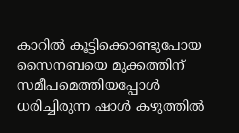കാറില്‍ കൂട്ടിക്കൊണ്ടുപോയ സൈനബയെ മുക്കത്തിന് സമീപമെത്തിയപ്പോള്‍ ധരിച്ചിരുന്ന ഷാള്‍ കഴുത്തില്‍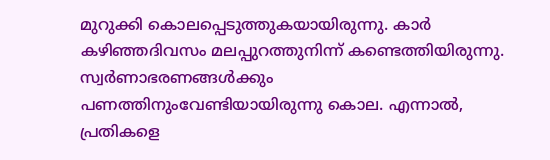മുറുക്കി കൊലപ്പെടുത്തുകയായിരുന്നു. കാര്‍ കഴിഞ്ഞദിവസം മലപ്പുറത്തുനിന്ന് കണ്ടെത്തിയിരുന്നു. സ്വര്‍ണാഭരണങ്ങള്‍ക്കും പണത്തിനുംവേണ്ടിയായിരുന്നു കൊല. എന്നാല്‍, പ്രതികളെ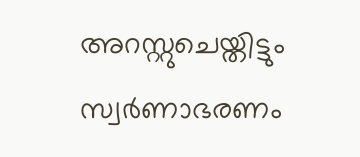അറസ്റ്റുചെയ്തിട്ടും സ്വര്‍ണാഭരണം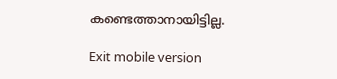കണ്ടെത്താനായിട്ടില്ല.

Exit mobile version